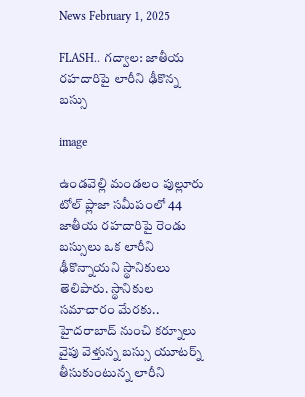News February 1, 2025

FLASH.. గద్వాల: జాతీయ రహదారిపై లారీని ఢీకొన్న బస్సు

image

ఉండవెల్లి మండలం పుల్లూరు టోల్ ప్లాజా సమీపంలో 44 జాతీయ రహదారిపై రెండు బస్సులు ఒక లారీని ఢీకొన్నాయని స్థానికులు తెలిపారు. స్థానికుల సమాచారం మేరకు.. హైదరాబాద్ నుంచి కర్నూలు వైపు వెళ్తున్న బస్సు యూటర్న్ తీసుకుంటున్న లారీని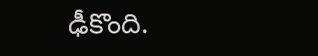ఢీకొంది.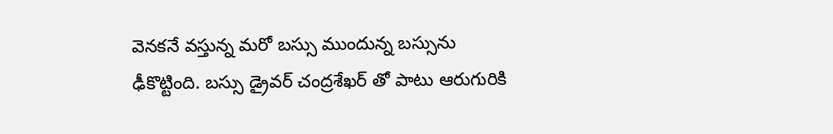వెనకనే వస్తున్న మరో బస్సు ముందున్న బస్సును ఢీకొట్టింది. బస్సు డ్రైవర్ చంద్రశేఖర్ తో పాటు ఆరుగురికి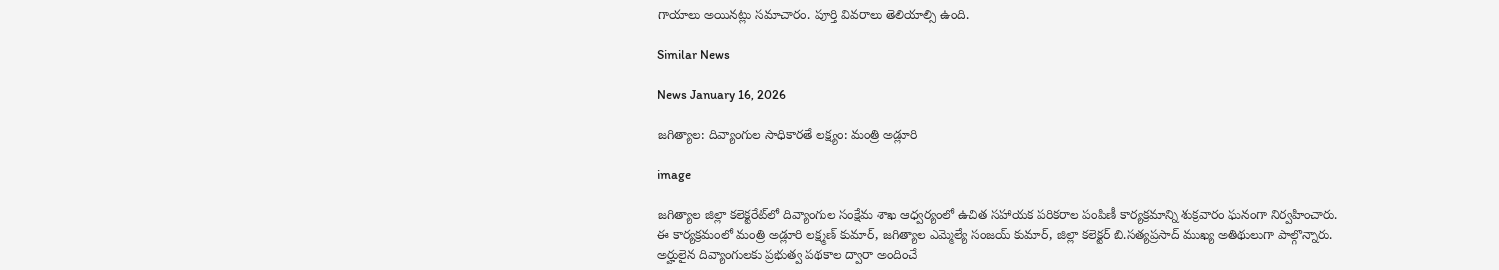గాయాలు అయినట్లు సమాచారం. పూర్తి వివరాలు తెలియాల్సి ఉంది.

Similar News

News January 16, 2026

జగిత్యాల: దివ్యాంగుల సాధికారతే లక్ష్యం: మంత్రి అడ్లూరి

image

జగిత్యాల జిల్లా కలెక్టరేట్‌లో దివ్యాంగుల సంక్షేమ శాఖ ఆధ్వర్యంలో ఉచిత సహాయక పరికరాల పంపిణీ కార్యక్రమాన్ని శుక్రవారం ఘనంగా నిర్వహించారు. ఈ కార్యక్రమంలో మంత్రి అడ్లూరి లక్ష్మణ్ కుమార్, జగిత్యాల ఎమ్మెల్యే సంజయ్ కుమార్, జిల్లా కలెక్టర్ బి.సత్యప్రసాద్ ముఖ్య అతిథులుగా పాల్గొన్నారు. అర్హులైన దివ్యాంగులకు ప్రభుత్వ పథకాల ద్వారా అందించే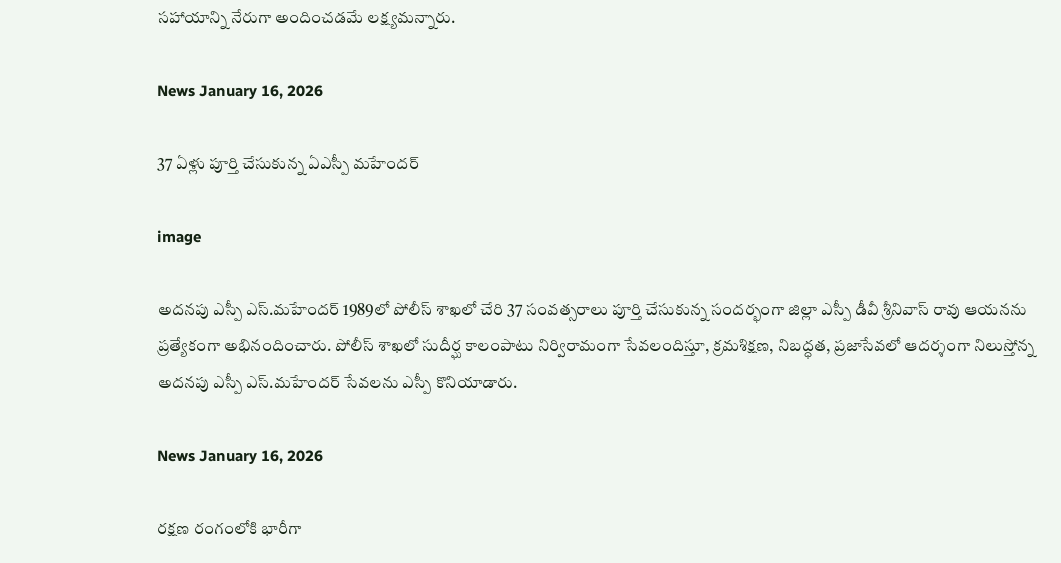సహాయాన్ని నేరుగా అందించడమే లక్ష్యమన్నారు.

News January 16, 2026

37 ఏళ్లు పూర్తి చేసుకున్న ఏఎస్పీ మహేందర్

image

అదనపు ఎస్పీ ఎస్.మహేందర్ 1989లో పోలీస్ శాఖలో చేరి 37 సంవత్సరాలు పూర్తి చేసుకున్న సందర్భంగా జిల్లా ఎస్పీ డీవీ శ్రీనివాస్ రావు ఆయనను ప్రత్యేకంగా అభినందించారు. పోలీస్ శాఖలో సుదీర్ఘ కాలంపాటు నిర్విరామంగా సేవలందిస్తూ, క్రమశిక్షణ, నిబద్ధత, ప్రజాసేవలో ఆదర్శంగా నిలుస్తోన్న అదనపు ఎస్పీ ఎస్.మహేందర్ సేవలను ఎస్పీ కొనియాడారు.

News January 16, 2026

రక్షణ రంగంలోకి భారీగా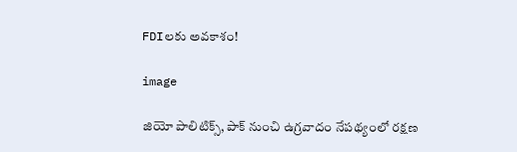FDIలకు అవకాశం!

image

జియో పాలిటిక్స్, పాక్ నుంచి ఉగ్రవాదం నేపథ్యంలో రక్షణ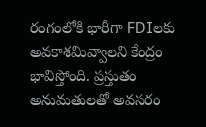రంగంలోకి భారీగా FDIలకు అవకాశమివ్వాలని కేంద్రం భావిస్తోంది. ప్రస్తుతం అనుమతులతో అవసరం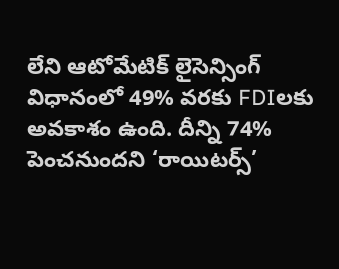లేని ఆటోమేటిక్ లైసెన్సింగ్ విధానంలో 49% వరకు FDIలకు అవకాశం ఉంది. దీన్ని 74% పెంచనుందని ‘రాయిటర్స్’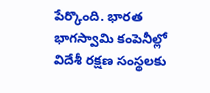పేర్కొంది. భారత భాగస్వామి కంపెనీల్లో విదేశీ రక్షణ సంస్థలకు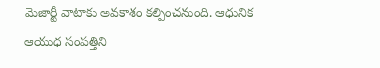మెజార్టీ వాటాకు అవకాశం కల్పించనుంది. ఆధునిక ఆయుధ సంపత్తిని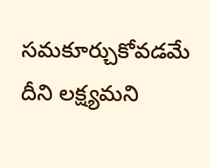సమకూర్చుకోవడమే దీని లక్ష్యమని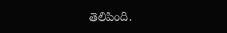తెలిపింది.